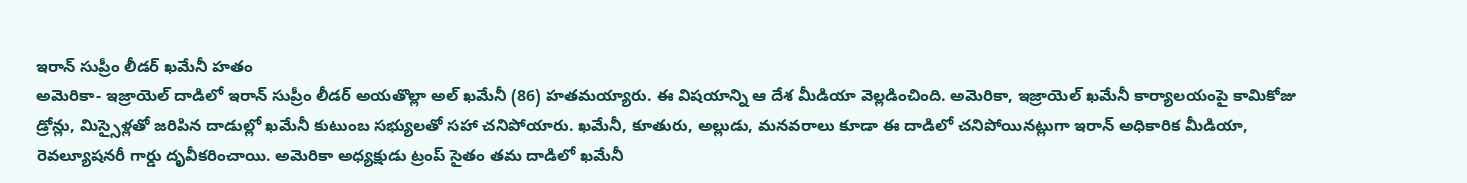ఇరాన్ సుప్రీం లీడర్ ఖమేనీ హతం
అమెరికా- ఇజ్రాయెల్ దాడిలో ఇరాన్ సుప్రీం లీడర్ అయతొల్లా అల్ ఖమేనీ (86) హతమయ్యారు. ఈ విషయాన్ని ఆ దేశ మీడియా వెల్లడించింది. అమెరికా, ఇజ్రాయెల్ ఖమేనీ కార్యాలయంపై కామికోజు డ్రోన్లు, మిస్సైళ్లతో జరిపిన దాడుల్లో ఖమేనీ కుటుంబ సభ్యులతో సహా చనిపోయారు. ఖమేనీ, కూతురు, అల్లుడు, మనవరాలు కూడా ఈ దాడిలో చనిపోయినట్లుగా ఇరాన్ అధికారిక మీడియా, రెవల్యూషనరీ గార్డు దృవీకరించాయి. అమెరికా అధ్యక్షుడు ట్రంప్ సైతం తమ దాడిలో ఖమేనీ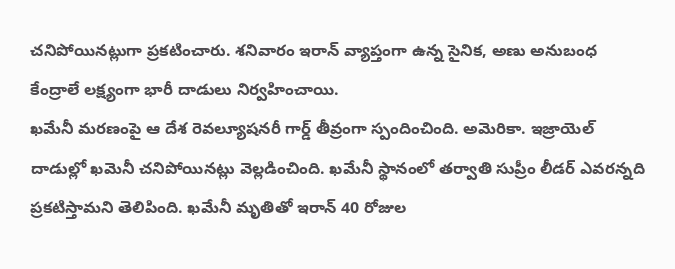చనిపోయినట్లుగా ప్రకటించారు. శనివారం ఇరాన్ వ్యాప్తంగా ఉన్న సైనిక, అణు అనుబంధ కేంద్రాలే లక్ష్యంగా భారీ దాడులు నిర్వహించాయి.
ఖమేనీ మరణంపై ఆ దేశ రెవల్యూషనరీ గార్డ్ తీవ్రంగా స్పందించింది. అమెరికా. ఇజ్రాయెల్ దాడుల్లో ఖమెనీ చనిపోయినట్లు వెల్లడించింది. ఖమేనీ స్థానంలో తర్వాతి సుప్రీం లీడర్ ఎవరన్నది ప్రకటిస్తామని తెలిపింది. ఖమేనీ మృతితో ఇరాన్ 40 రోజుల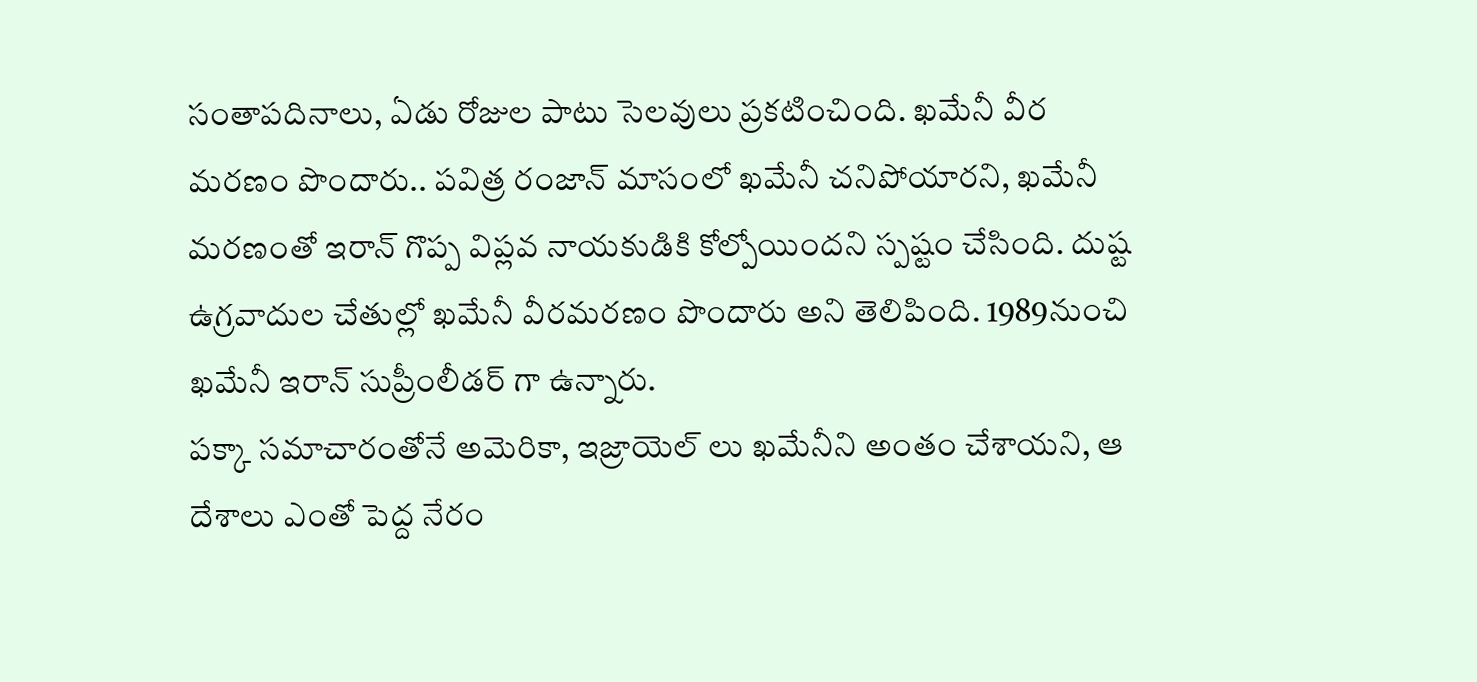సంతాపదినాలు, ఏడు రోజుల పాటు సెలవులు ప్రకటించింది. ఖమేనీ వీర మరణం పొందారు.. పవిత్ర రంజాన్ మాసంలో ఖమేనీ చనిపోయారని, ఖమేనీ మరణంతో ఇరాన్ గొప్ప విప్లవ నాయకుడికి కోల్పోయిందని స్పష్టం చేసింది. దుష్ట ఉగ్రవాదుల చేతుల్లో ఖమేనీ వీరమరణం పొందారు అని తెలిపింది. 1989నుంచి ఖమేనీ ఇరాన్ సుప్రీంలీడర్ గా ఉన్నారు.
పక్కా సమాచారంతోనే అమెరికా, ఇజ్రాయెల్ లు ఖమేనీని అంతం చేశాయని, ఆ దేశాలు ఎంతో పెద్ద నేరం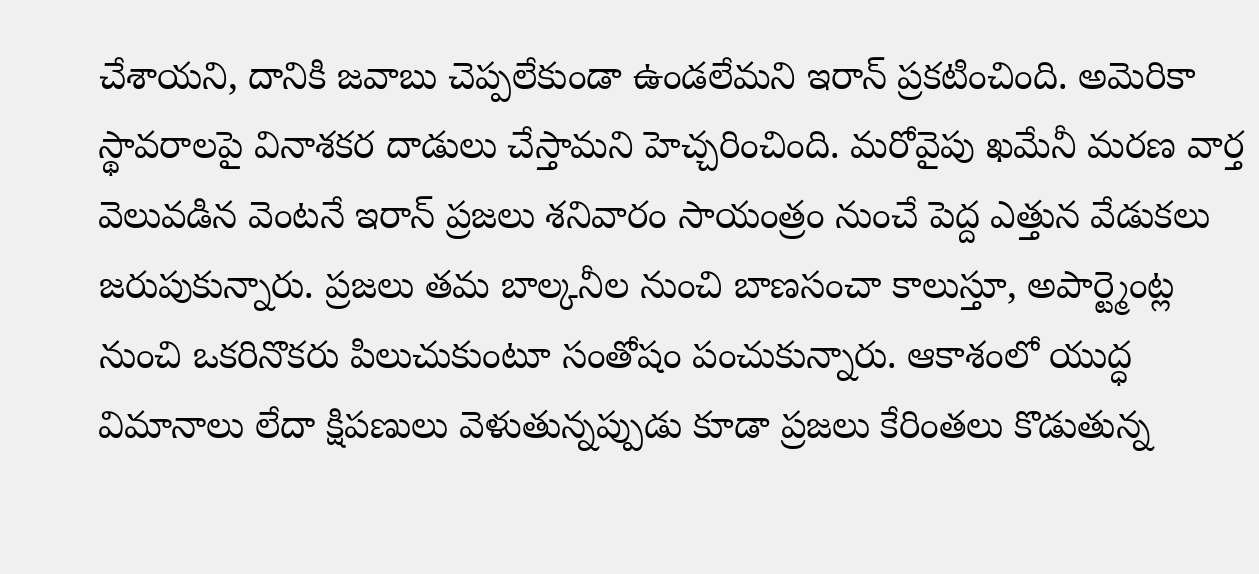చేశాయని, దానికి జవాబు చెప్పలేకుండా ఉండలేమని ఇరాన్ ప్రకటించింది. అమెరికా స్థావరాలపై వినాశకర దాడులు చేస్తామని హెచ్చరించింది. మరోవైపు ఖమేనీ మరణ వార్త వెలువడిన వెంటనే ఇరాన్ ప్రజలు శనివారం సాయంత్రం నుంచే పెద్ద ఎత్తున వేడుకలు జరుపుకున్నారు. ప్రజలు తమ బాల్కనీల నుంచి బాణసంచా కాలుస్తూ, అపార్ట్మెంట్ల నుంచి ఒకరినొకరు పిలుచుకుంటూ సంతోషం పంచుకున్నారు. ఆకాశంలో యుద్ధ విమానాలు లేదా క్షిపణులు వెళుతున్నప్పుడు కూడా ప్రజలు కేరింతలు కొడుతున్న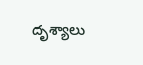దృశ్యాలు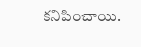కనిపించాయి.